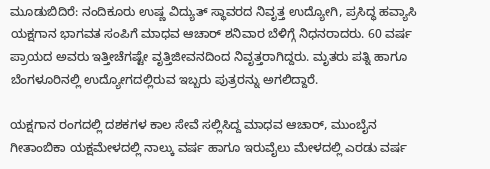ಮೂಡುಬಿದಿರೆ: ನಂದಿಕೂರು ಉಷ್ಣ ವಿದ್ಯುತ್ ಸ್ಥಾವರದ ನಿವೃತ್ತ ಉದ್ಯೋಗಿ, ಪ್ರಸಿದ್ಧ ಹವ್ಯಾಸಿ ಯಕ್ಷಗಾನ ಭಾಗವತ ಸಂಪಿಗೆ ಮಾಧವ ಆಚಾರ್ ಶನಿವಾರ ಬೆಳಿಗ್ಗೆ ನಿಧನರಾದರು. 60 ವರ್ಷ ಪ್ರಾಯದ ಅವರು ಇತ್ತೀಚೆಗಷ್ಟೇ ವೃತ್ತಿಜೀವನದಿಂದ ನಿವೃತ್ತರಾಗಿದ್ದರು. ಮೃತರು ಪತ್ನಿ ಹಾಗೂ ಬೆಂಗಳೂರಿನಲ್ಲಿ ಉದ್ಯೋಗದಲ್ಲಿರುವ ಇಬ್ಬರು ಪುತ್ರರನ್ನು ಅಗಲಿದ್ದಾರೆ.

ಯಕ್ಷಗಾನ ರಂಗದಲ್ಲಿ ದಶಕಗಳ ಕಾಲ ಸೇವೆ ಸಲ್ಲಿಸಿದ್ದ ಮಾಧವ ಆಚಾರ್, ಮುಂಬೈನ ಗೀತಾಂಬಿಕಾ ಯಕ್ಷಮೇಳದಲ್ಲಿ ನಾಲ್ಕು ವರ್ಷ ಹಾಗೂ ಇರುವೈಲು ಮೇಳದಲ್ಲಿ ಎರಡು ವರ್ಷ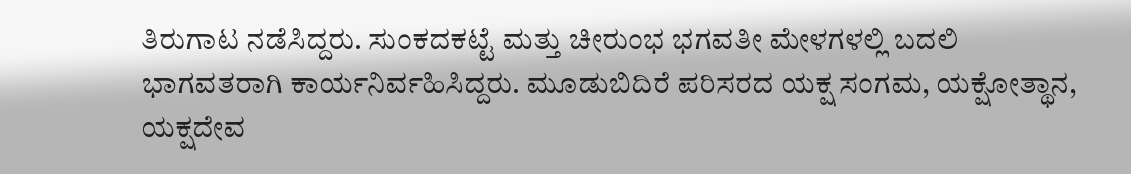ತಿರುಗಾಟ ನಡೆಸಿದ್ದರು. ಸುಂಕದಕಟ್ಟೆ ಮತ್ತು ಚೀರುಂಭ ಭಗವತೀ ಮೇಳಗಳಲ್ಲಿ ಬದಲಿ ಭಾಗವತರಾಗಿ ಕಾರ್ಯನಿರ್ವಹಿಸಿದ್ದರು. ಮೂಡುಬಿದಿರೆ ಪರಿಸರದ ಯಕ್ಷ ಸಂಗಮ, ಯಕ್ಷೋತ್ಥಾನ, ಯಕ್ಷದೇವ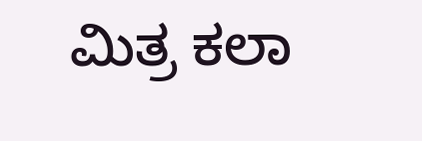ಮಿತ್ರ ಕಲಾ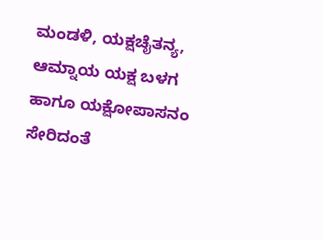ಮಂಡಳಿ, ಯಕ್ಷಚೈತನ್ಯ, ಆಮ್ನಾಯ ಯಕ್ಷ ಬಳಗ ಹಾಗೂ ಯಕ್ಷೋಪಾಸನಂ ಸೇರಿದಂತೆ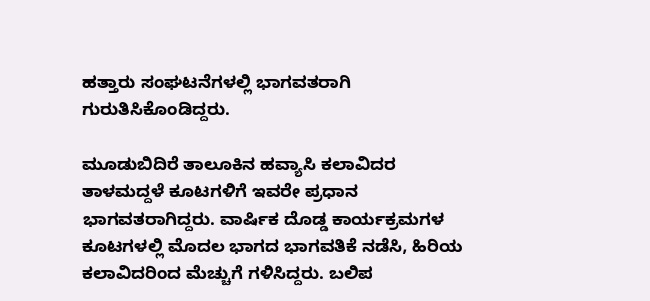ಹತ್ತಾರು ಸಂಘಟನೆಗಳಲ್ಲಿ ಭಾಗವತರಾಗಿ ಗುರುತಿಸಿಕೊಂಡಿದ್ದರು.

ಮೂಡುಬಿದಿರೆ ತಾಲೂಕಿನ ಹವ್ಯಾಸಿ ಕಲಾವಿದರ ತಾಳಮದ್ದಳೆ ಕೂಟಗಳಿಗೆ ಇವರೇ ಪ್ರಧಾನ ಭಾಗವತರಾಗಿದ್ದರು. ವಾರ್ಷಿಕ ದೊಡ್ಡ ಕಾರ್ಯಕ್ರಮಗಳ ಕೂಟಗಳಲ್ಲಿ ಮೊದಲ ಭಾಗದ ಭಾಗವತಿಕೆ ನಡೆಸಿ, ಹಿರಿಯ ಕಲಾವಿದರಿಂದ ಮೆಚ್ಚುಗೆ ಗಳಿಸಿದ್ದರು. ಬಲಿಪ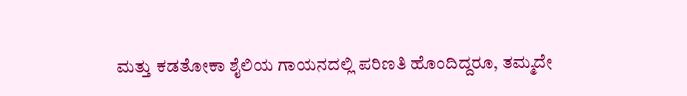ಮತ್ತು ಕಡತೋಕಾ ಶೈಲಿಯ ಗಾಯನದಲ್ಲಿ ಪರಿಣತಿ ಹೊಂದಿದ್ದರೂ, ತಮ್ಮದೇ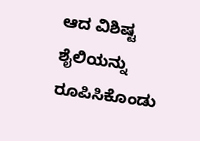ಆದ ವಿಶಿಷ್ಟ ಶೈಲಿಯನ್ನು ರೂಪಿಸಿಕೊಂಡು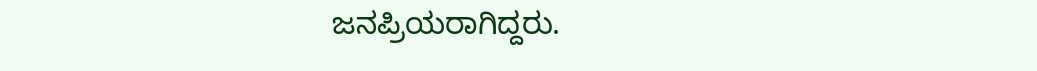ಜನಪ್ರಿಯರಾಗಿದ್ದರು.